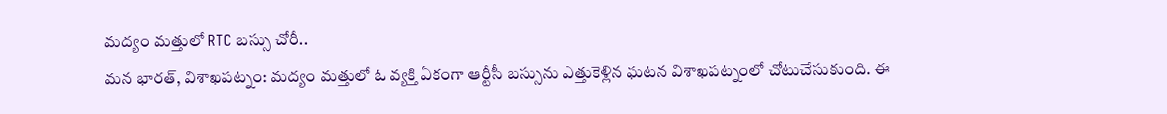మద్యం మత్తులో RTC బస్సు చోరీ..
మన భారత్, విశాఖపట్నం: మద్యం మత్తులో ఓ వ్యక్తి ఏకంగా ఆర్టీసీ బస్సును ఎత్తుకెళ్లిన ఘటన విశాఖపట్నంలో చోటుచేసుకుంది. ఈ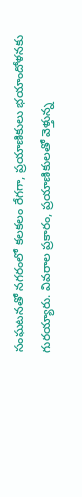సంఘటనతో నగరంలో కలకలం రేగగా, ప్రయాణికులు భయాందోళనకు గురయ్యారు. వివరాల ప్రకారం, ప్రయాణికులతో వెళ్తున్న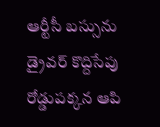ఆర్టీసీ బస్సును డ్రైవర్ కొద్దిసేపు రోడ్డుపక్కన ఆపి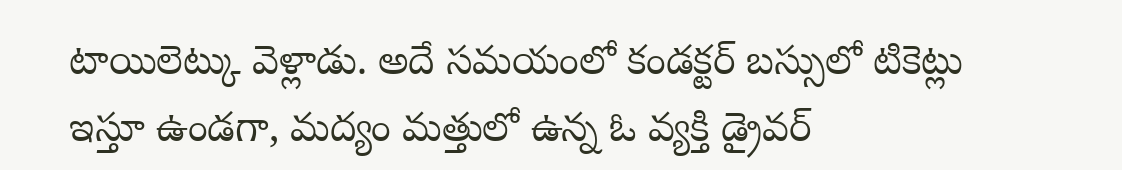టాయిలెట్కు వెళ్లాడు. అదే సమయంలో కండక్టర్ బస్సులో టికెట్లు ఇస్తూ ఉండగా, మద్యం మత్తులో ఉన్న ఓ వ్యక్తి డ్రైవర్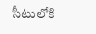సీటులోకి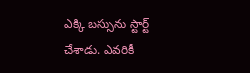ఎక్కి బస్సును స్టార్ట్ చేశాడు. ఎవరికీ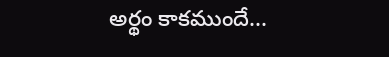అర్థం కాకముందే...